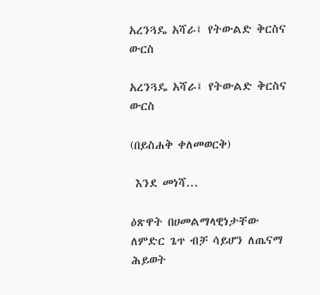አረንጓዴ አሻራ፤ የትውልድ ቅርስና ውርስ

አረንጓዴ አሻራ፤ የትውልድ ቅርስና ውርስ

(በይስሐቅ ቀለመወርቅ)

 እንደ መነሻ...

ዕጽዋት በሀመልማላዊነታቸው ለምድር ጌጥ ብቻ ሳይሆን ለጤናማ ሕይወት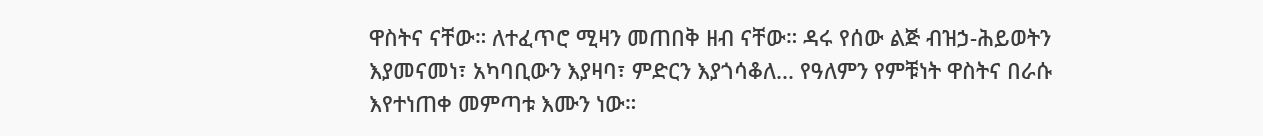ዋስትና ናቸው። ለተፈጥሮ ሚዛን መጠበቅ ዘብ ናቸው። ዳሩ የሰው ልጅ ብዝኃ-ሕይወትን እያመናመነ፣ አካባቢውን እያዛባ፣ ምድርን እያጎሳቆለ... የዓለምን የምቹነት ዋስትና በራሱ እየተነጠቀ መምጣቱ እሙን ነው።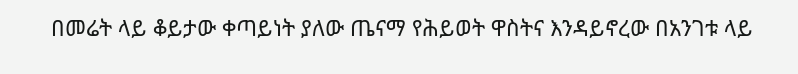በመሬት ላይ ቆይታው ቀጣይነት ያለው ጤናማ የሕይወት ዋስትና እንዳይኖረው በአንገቱ ላይ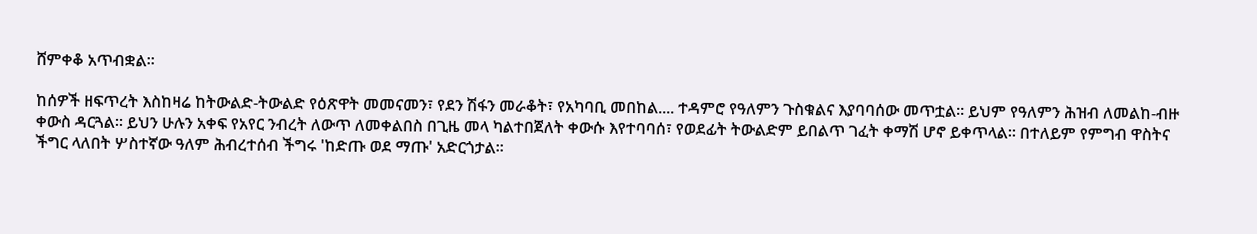ሸምቀቆ አጥብቋል።

ከሰዎች ዘፍጥረት እስከዛሬ ከትውልድ-ትውልድ የዕጽዋት መመናመን፣ የደን ሽፋን መራቆት፣ የአካባቢ መበከል.... ተዳምሮ የዓለምን ጉስቁልና እያባባሰው መጥቷል። ይህም የዓለምን ሕዝብ ለመልከ-ብዙ ቀውስ ዳርጓል። ይህን ሁሉን አቀፍ የአየር ንብረት ለውጥ ለመቀልበስ በጊዜ መላ ካልተበጀለት ቀውሱ እየተባባሰ፣ የወደፊት ትውልድም ይበልጥ ገፈት ቀማሽ ሆኖ ይቀጥላል። በተለይም የምግብ ዋስትና ችግር ላለበት ሦስተኛው ዓለም ሕብረተሰብ ችግሩ 'ከድጡ ወደ ማጡ' አድርጎታል።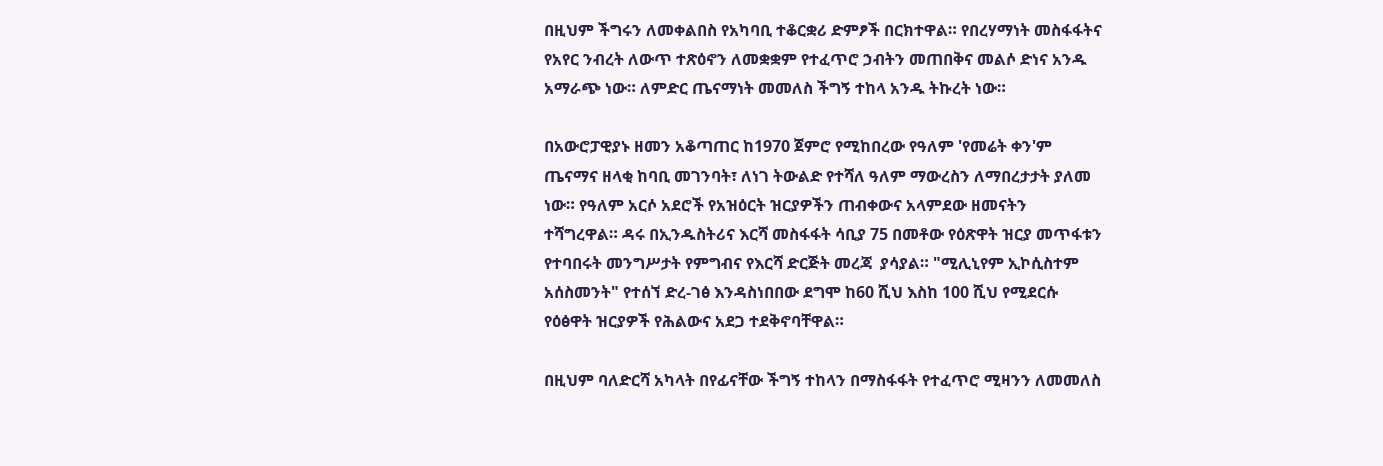በዚህም ችግሩን ለመቀልበስ የአካባቢ ተቆርቋሪ ድምፆች በርክተዋል። የበረሃማነት መስፋፋትና የአየር ንብረት ለውጥ ተጽዕኖን ለመቋቋም የተፈጥሮ ኃብትን መጠበቅና መልሶ ድነና አንዱ አማራጭ ነው። ለምድር ጤናማነት መመለስ ችግኝ ተከላ አንዱ ትኩረት ነው።

በአውሮፓዊያኑ ዘመን አቆጣጠር ከ1970 ጀምሮ የሚከበረው የዓለም 'የመሬት ቀን'ም ጤናማና ዘላቂ ከባቢ መገንባት፣ ለነገ ትውልድ የተሻለ ዓለም ማውረስን ለማበረታታት ያለመ ነው። የዓለም አርሶ አደሮች የአዝዕርት ዝርያዎችን ጠብቀውና አላምደው ዘመናትን ተሻግረዋል። ዳሩ በኢንዱስትሪና እርሻ መስፋፋት ሳቢያ 75 በመቶው የዕጽዋት ዝርያ መጥፋቱን የተባበሩት መንግሥታት የምግብና የእርሻ ድርጅት መረጃ  ያሳያል። "ሚሊኒየም ኢኮሲስተም አሰስመንት" የተሰኘ ድረ-ገፅ እንዳስነበበው ደግሞ ከ60 ሺህ እስከ 100 ሺህ የሚደርሱ የዕፅዋት ዝርያዎች የሕልውና አደጋ ተደቅኖባቸዋል።

በዚህም ባለድርሻ አካላት በየፊናቸው ችግኝ ተከላን በማስፋፋት የተፈጥሮ ሚዛንን ለመመለስ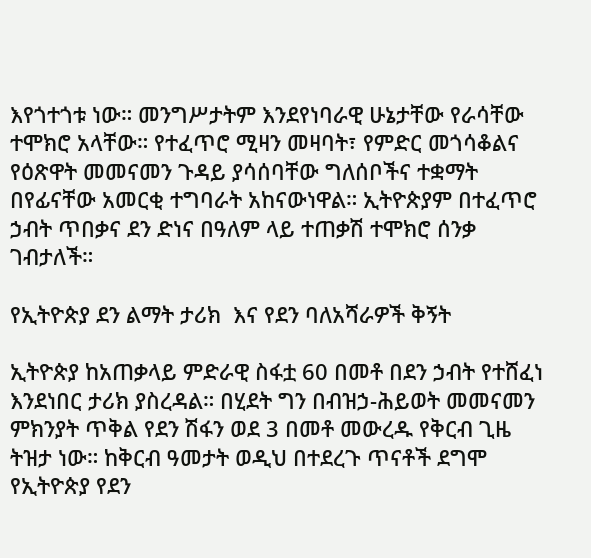እየጎተጎቱ ነው። መንግሥታትም እንደየነባራዊ ሁኔታቸው የራሳቸው ተሞክሮ አላቸው። የተፈጥሮ ሚዛን መዛባት፣ የምድር መጎሳቆልና የዕጽዋት መመናመን ጉዳይ ያሳሰባቸው ግለሰቦችና ተቋማት በየፊናቸው አመርቂ ተግባራት አከናውነዋል። ኢትዮጵያም በተፈጥሮ ኃብት ጥበቃና ደን ድነና በዓለም ላይ ተጠቃሽ ተሞክሮ ሰንቃ ገብታለች።

የኢትዮጵያ ደን ልማት ታሪክ  እና የደን ባለአሻራዎች ቅኝት

ኢትዮጵያ ከአጠቃላይ ምድራዊ ስፋቷ 60 በመቶ በደን ኃብት የተሸፈነ እንደነበር ታሪክ ያስረዳል። በሂደት ግን በብዝኃ-ሕይወት መመናመን ምክንያት ጥቅል የደን ሽፋን ወደ 3 በመቶ መውረዱ የቅርብ ጊዜ ትዝታ ነው። ከቅርብ ዓመታት ወዲህ በተደረጉ ጥናቶች ደግሞ የኢትዮጵያ የደን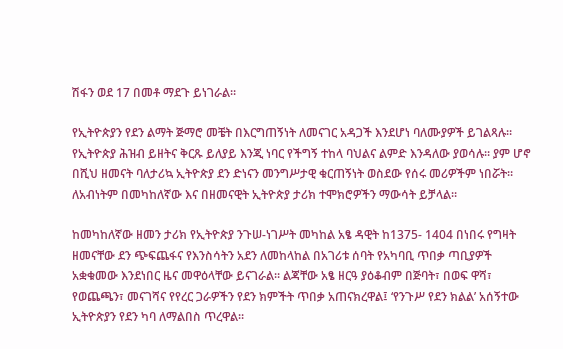ሽፋን ወደ 17 በመቶ ማደጉ ይነገራል።

የኢትዮጵያን የደን ልማት ጅማሮ መቼት በእርግጠኝነት ለመናገር አዳጋች እንደሆነ ባለሙያዎች ይገልጻሉ። የኢትዮጵያ ሕዝብ ይዘትና ቅርጹ ይለያይ እንጂ ነባር የችግኝ ተከላ ባህልና ልምድ እንዳለው ያወሳሉ። ያም ሆኖ በሺህ ዘመናት ባለታሪኳ ኢትዮጵያ ደን ድነናን መንግሥታዊ ቁርጠኝነት ወስደው የሰሩ መሪዎችም ነበሯት። ለአብነትም በመካከለኛው እና በዘመናዊት ኢትዮጵያ ታሪክ ተሞክሮዎችን ማውሳት ይቻላል።

ከመካከለኛው ዘመን ታሪክ የኢትዮጵያ ንጉሠ-ነገሥት መካከል አፄ ዳዊት ከ1375- 1404 በነበሩ የግዛት ዘመናቸው ደን ጭፍጨፋና የእንስሳትን አደን ለመከላከል በአገሪቱ ሰባት የአካባቢ ጥበቃ ጣቢያዎች አቋቁመው እንደነበር ዜና መዋዕላቸው ይናገራል። ልጃቸው አፄ ዘርዓ ያዕቆብም በጅባት፣ በወፍ ዋሻ፣ የወጨጫን፣ መናገሻና የየረር ጋራዎችን የደን ክምችት ጥበቃ አጠናክረዋል፤ ‘የንጉሥ የደን ክልል’ አሰኝተው ኢትዮጵያን የደን ካባ ለማልበስ ጥረዋል።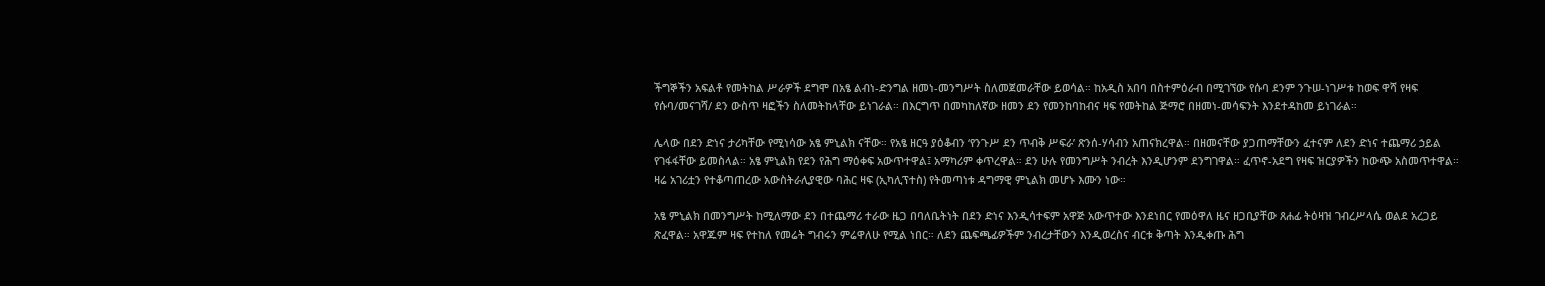ችግኞችን አፍልቶ የመትከል ሥራዎች ደግሞ በአፄ ልብነ-ድንግል ዘመነ-መንግሥት ስለመጀመራቸው ይወሳል። ከአዲስ አበባ በስተምዕራብ በሚገኘው የሱባ ደንም ንጉሠ-ነገሥቱ ከወፍ ዋሻ የዛፍ የሱባ/መናገሻ/ ደን ውስጥ ዛፎችን ስለመትከላቸው ይነገራል። በእርግጥ በመካከለኛው ዘመን ደን የመንከባከብና ዛፍ የመትከል ጅማሮ በዘመነ-መሳፍንት እንደተዳከመ ይነገራል።

ሌላው በደን ድነና ታሪካቸው የሚነሳው አፄ ምኒልክ ናቸው። የአፄ ዘርዓ ያዕቆብን ‘የንጉሥ ደን ጥብቅ ሥፍራ’ ጽንሰ-ሃሳብን አጠናክረዋል። በዘመናቸው ያጋጠማቸውን ፈተናም ለደን ድነና ተጨማሪ ኃይል የገፋፋቸው ይመስላል። አፄ ምኒልክ የደን የሕግ ማዕቀፍ አውጥተዋል፤ አማካሪም ቀጥረዋል። ደን ሁሉ የመንግሥት ንብረት እንዲሆንም ደንግገዋል። ፈጥኖ-አደግ የዛፍ ዝርያዎችን ከውጭ አስመጥተዋል። ዛሬ አገሪቷን የተቆጣጠረው አውስትራሊያዊው ባሕር ዛፍ (ኢካሊፕተስ) የትመጣነቱ ዳግማዊ ምኒልክ መሆኑ እሙን ነው።

አፄ ምኒልክ በመንግሥት ከሚለማው ደን በተጨማሪ ተራው ዜጋ በባለቤትነት በደን ድነና እንዲሳተፍም አዋጅ አውጥተው እንደነበር የመዕዋለ ዜና ዘጋቢያቸው ጸሐፊ ትዕዛዝ ገብረሥላሴ ወልደ አረጋይ ጽፈዋል። አዋጁም ዛፍ የተከለ የመሬት ግብሩን ምሬዋለሁ የሚል ነበር። ለደን ጨፍጫፊዎችም ንብረታቸውን እንዲወረስና ብርቱ ቅጣት እንዲቀጡ ሕግ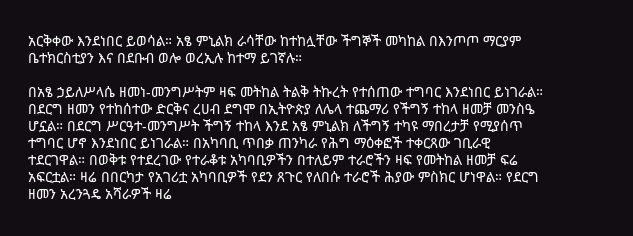አርቅቀው እንደነበር ይወሳል። አፄ ምኒልክ ራሳቸው ከተከሏቸው ችግኞች መካከል በእንጦጦ ማርያም ቤተክርስቲያን እና በደቡብ ወሎ ወረኢሉ ከተማ ይገኛሉ።

በአፄ ኃይለሥላሴ ዘመነ-መንግሥትም ዛፍ መትከል ትልቅ ትኩረት የተሰጠው ተግባር እንደነበር ይነገራል። በደርግ ዘመን የተከሰተው ድርቅና ረሀብ ደግሞ በኢትዮጵያ ለሌላ ተጨማሪ የችግኝ ተከላ ዘመቻ መንስዔ ሆኗል። በደርግ ሥርዓተ-መንግሥት ችግኝ ተከላ እንደ አፄ ምኒልክ ለችግኝ ተካዩ ማበረታቻ የሚያሰጥ ተግባር ሆኖ እንደነበር ይነገራል። በአካባቢ ጥበቃ ጠንካራ የሕግ ማዕቀፎች ተቀርጸው ገቢራዊ ተደርገዋል። በወቅቱ የተደረገው የተራቆቱ አካባቢዎችን በተለይም ተራሮችን ዛፍ የመትከል ዘመቻ ፍሬ አፍርቷል። ዛሬ በበርካታ የአገሪቷ አካባቢዎች የደን ጸጉር የለበሱ ተራሮች ሕያው ምስክር ሆነዋል። የደርግ ዘመን አረንጓዴ አሻራዎች ዛሬ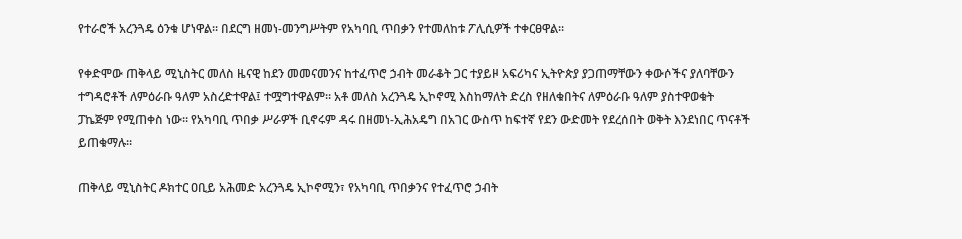የተራሮች አረንጓዴ ዕንቁ ሆነዋል። በደርግ ዘመነ-መንግሥትም የአካባቢ ጥበቃን የተመለከቱ ፖሊሲዎች ተቀርፀዋል።

የቀድሞው ጠቅላይ ሚኒስትር መለስ ዜናዊ ከደን መመናመንና ከተፈጥሮ ኃብት መራቆት ጋር ተያይዞ አፍሪካና ኢትዮጵያ ያጋጠማቸውን ቀውሶችና ያለባቸውን ተግዳሮቶች ለምዕራቡ ዓለም አስረድተዋል፤ ተሟግተዋልም። አቶ መለስ አረንጓዴ ኢኮኖሚ እስከማለት ድረስ የዘለቁበትና ለምዕራቡ ዓለም ያስተዋወቁት ፓኬጅም የሚጠቀስ ነው። የአካባቢ ጥበቃ ሥራዎች ቢኖሩም ዳሩ በዘመነ-ኢሕአዴግ በአገር ውስጥ ከፍተኛ የደን ውድመት የደረሰበት ወቅት እንደነበር ጥናቶች ይጠቁማሉ።

ጠቅላይ ሚኒስትር ዶክተር ዐቢይ አሕመድ አረንጓዴ ኢኮኖሚን፣ የአካባቢ ጥበቃንና የተፈጥሮ ኃብት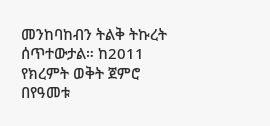መንከባከብን ትልቅ ትኩረት ሰጥተውታል። ከ2011 የክረምት ወቅት ጀምሮ በየዓመቱ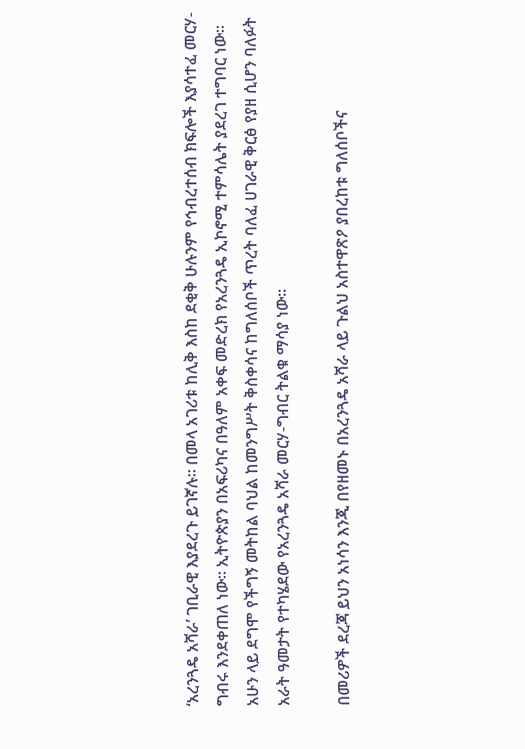‘አረንጓዴ አሻራ’ ገቢራዊ እያደረጉ ይገኛሉ። በመላ አገሪቱ ከሊቅ እስከ ደቂቅ ሁሉንም የኅብረተሰብ ክፍሎች እያሳተፈ መርሃ-ግብሩ እንደቀጠለ ነው። ኢትዮጵያን በአፍሪካና በዓለም አቀፍ መድረክ የአረንጓዴ ኢኮኖሚ ተምሳሌት ያደረገ ተግባር ነው። አሁን ላይ ደግሞ የችግኝ መትከል ባህል ከመንግሥት ቅስቀሳና ከግለሰቦች ጥረት ባለፈ ሀገራዊ ቅርፅ የያዘ ሲሆን ባለፉት አራት ዓመታት የተካሄደው የአረንጓዴ አሻራ መርሃ-ግብር ትልቁ ማሳያ ነው።

በመሪዎች ደረጃ ይህን አነሳን እንጂ በየዘመኑ በአረንጓዴ አሻራ ላይ ጉልህ አስተዋጽዖ ያበረከቱ ግለሰቦችና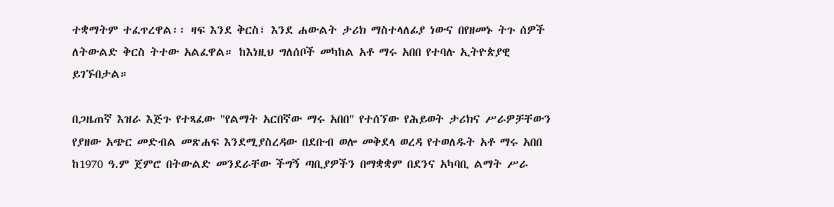ተቋማትም ተፈጥረዋል፡፡ ዛፍ እንደ ቅርስ፣ እንደ ሐውልት ታሪክ ማስተላለፊያ ነውና በየዘመኑ ትጉ ሰዎች ለትውልድ ቅርስ ትተው አልፈዋል። ከእነዚህ ግለሰቦች መካከል አቶ ማሩ አበበ የተባሉ ኢትዮጵያዊ ይገኙበታል።

በጋዜጠኛ እዝራ እጅጉ የተጻፈው "የልማት አርበኛው ማሩ አበበ" የተሰኘው የሕይወት ታሪክና ሥራዎቻቸውን የያዘው አጭር መድብል መጽሐፍ እንደሚያስረዳው በደቡብ ወሎ መቅደላ ወረዳ የተወለዱት አቶ ማሩ አበበ ከ1970 ዓ.ም ጀምሮ በትውልድ መንደራቸው ችግኝ ጣቢያዎችን በማቋቋም በደንና አካባቢ ልማት ሥራ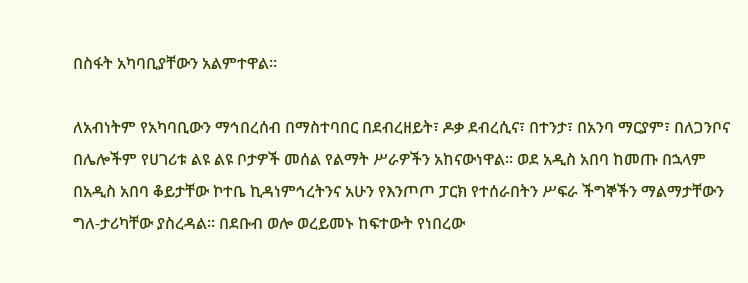በስፋት አካባቢያቸውን አልምተዋል።

ለአብነትም የአካባቢውን ማኅበረሰብ በማስተባበር በደብረዘይት፣ ዶቃ ደብረሲና፣ በተንታ፣ በአንባ ማርያም፣ በለጋንቦና በሌሎችም የሀገሪቱ ልዩ ልዩ ቦታዎች መሰል የልማት ሥራዎችን አከናውነዋል። ወደ አዲስ አበባ ከመጡ በኋላም በአዲስ አበባ ቆይታቸው ኮተቤ ኪዳነምኅረትንና አሁን የእንጦጦ ፓርክ የተሰራበትን ሥፍራ ችግኞችን ማልማታቸውን ግለ-ታሪካቸው ያስረዳል። በደቡብ ወሎ ወረይመኑ ከፍተውት የነበረው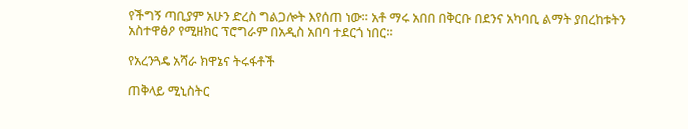የችግኝ ጣቢያም አሁን ድረስ ግልጋሎት እየሰጠ ነው። አቶ ማሩ አበበ በቅርቡ በደንና አካባቢ ልማት ያበረከቱትን አስተዋፅዖ የሚዘክር ፕሮግራም በአዲስ አበባ ተደርጎ ነበር።

የአረንጓዴ አሻራ ክዋኔና ትሩፋቶች

ጠቅላይ ሚኒስትር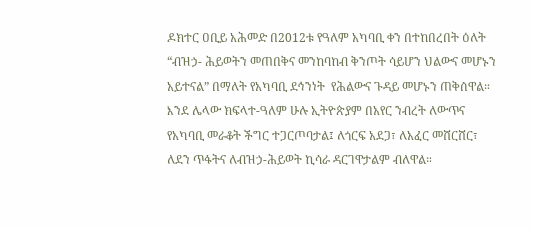ዶክተር ዐቢይ አሕመድ በ2012ቱ የዓለም አካባቢ ቀን በተከበረበት ዕለት “ብዝኃ- ሕይወትን መጠበቅና መንከባከብ ቅንጦት ሳይሆን ህልውና መሆኑን አይተናል” በማለት የአካባቢ ደኅንነት  የሕልውና ጉዳይ መሆኑን ጠቅሰዋል። እንደ ሌላው ክፍላተ-ዓለም ሁሉ ኢትዮጵያም በአየር ንብረት ለውጥና የአካባቢ መራቆት ችግር ተጋርጦባታል፤ ለጎርፍ አደጋ፣ ለአፈር መሸርሸር፣ ለደን ጥፋትና ለብዝኃ-ሕይወት ኪሳራ ዳርገዋታልም ብለዋል።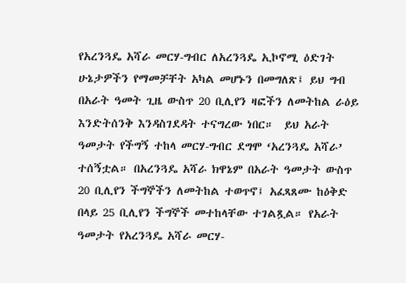የአረንጓዴ አሻራ መርሃ-ግብር ለአረንጓዴ ኢኮኖሚ ዕድገት ሁኔታዎችን የማመቻቸት አካል መሆኑን በመግለጽ፤ ይህ ግብ በአራት ዓመት ጊዜ ውስጥ 20 ቢሊየን ዛፎችን ለመትከል ራዕይ እንድትሰንቅ እንዳስገደዳት ተናግረው ነበር።  ይህ አራት ዓመታት የችግኝ ተከላ መርሃ-ግብር ደግሞ ‘አረንጓዴ አሻራ’ ተሰኝቷል። በአረንጓዴ አሻራ ክዋኔም በአራት ዓመታት ውስጥ 20 ቢሊየን ችግኞችን ለመትከል ተወጥኖ፤ አፈጻጸሙ ከዕቅድ በላይ 25 ቢሊየን ችግኞች መተከላቸው ተገልጿል። የአራት ዓመታት የአረንጓዴ አሻራ መርሃ-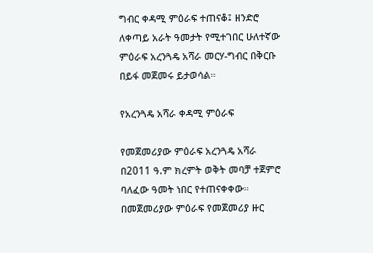ግብር ቀዳሚ ምዕራፍ ተጠናቆ፤ ዘንድሮ ለቀጣይ አራት ዓመታት የሚተገበር ሁለተኛው ምዕራፍ አረንጓዴ አሻራ መርሃ-ግብር በቅርቡ በይፋ መጀመሩ ይታወሳል።

የአረንጓዴ አሻራ ቀዳሚ ምዕራፍ

የመጀመሪያው ምዕራፍ አረንጓዴ አሻራ በ2011 ዓ.ም ክረምት ወቅት መባቻ ተጀምሮ ባለፈው ዓመት ነበር የተጠናቀቀው። በመጀመሪያው ምዕራፍ የመጀመሪያ ዙር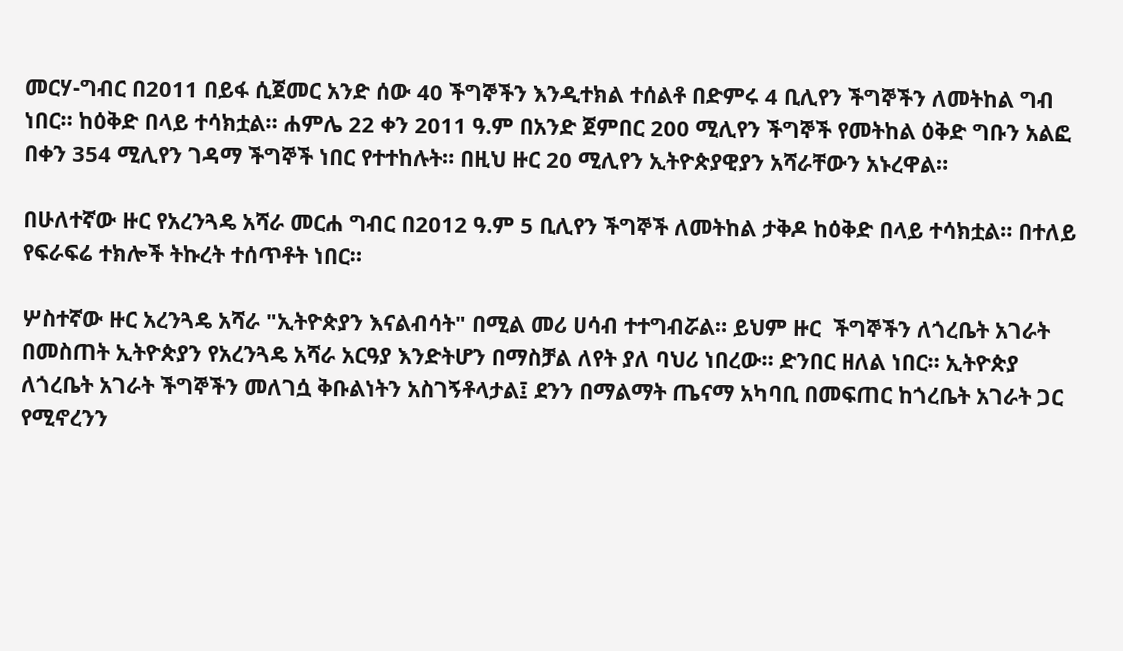መርሃ-ግብር በ2011 በይፋ ሲጀመር አንድ ሰው 40 ችግኞችን እንዲተክል ተሰልቶ በድምሩ 4 ቢሊየን ችግኞችን ለመትከል ግብ ነበር። ከዕቅድ በላይ ተሳክቷል። ሐምሌ 22 ቀን 2011 ዓ.ም በአንድ ጀምበር 200 ሚሊየን ችግኞች የመትከል ዕቅድ ግቡን አልፎ በቀን 354 ሚሊየን ገዳማ ችግኞች ነበር የተተከሉት። በዚህ ዙር 20 ሚሊየን ኢትዮጵያዊያን አሻራቸውን አኑረዋል።

በሁለተኛው ዙር የአረንጓዴ አሻራ መርሐ ግብር በ2012 ዓ.ም 5 ቢሊየን ችግኞች ለመትከል ታቅዶ ከዕቅድ በላይ ተሳክቷል። በተለይ የፍራፍሬ ተክሎች ትኩረት ተሰጥቶት ነበር።

ሦስተኛው ዙር አረንጓዴ አሻራ "ኢትዮጵያን እናልብሳት" በሚል መሪ ሀሳብ ተተግብሯል። ይህም ዙር  ችግኞችን ለጎረቤት አገራት በመስጠት ኢትዮጵያን የአረንጓዴ አሻራ አርዓያ እንድትሆን በማስቻል ለየት ያለ ባህሪ ነበረው። ድንበር ዘለል ነበር። ኢትዮጵያ ለጎረቤት አገራት ችግኞችን መለገሷ ቅቡልነትን አስገኝቶላታል፤ ደንን በማልማት ጤናማ አካባቢ በመፍጠር ከጎረቤት አገራት ጋር የሚኖረንን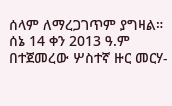ሰላም ለማረጋገጥም ያግዛል። ሰኔ 14 ቀን 2013 ዓ.ም በተጀመረው ሦስተኛ ዙር መርሃ-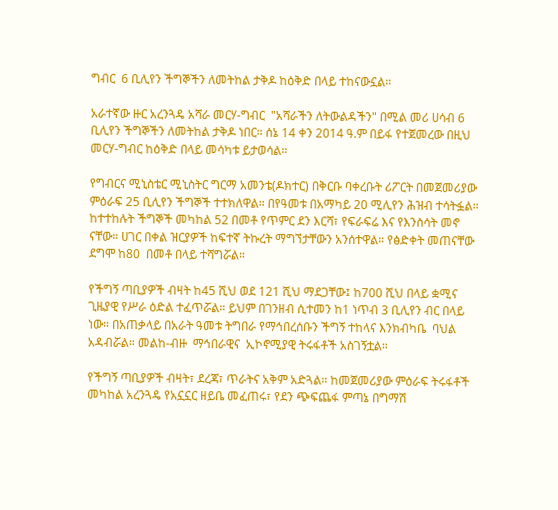ግብር  6 ቢሊየን ችግኞችን ለመትከል ታቅዶ ከዕቅድ በላይ ተከናውኗል።

አራተኛው ዙር አረንጓዴ አሻራ መርሃ-ግብር  "አሻራችን ለትውልዳችን" በሚል መሪ ሀሳብ 6 ቢሊየን ችግኞችን ለመትከል ታቅዶ ነበር። ሰኔ 14 ቀን 2014 ዓ.ም በይፋ የተጀመረው በዚህ መርሃ-ግብር ከዕቅድ በላይ መሳካቱ ይታወሳል።

የግብርና ሚኒስቴር ሚኒስትር ግርማ አመንቴ(ዶክተር) በቅርቡ ባቀረቡት ሪፖርት በመጀመሪያው ምዕራፍ 25 ቢሊየን ችግኞች ተተክለዋል። በየዓመቱ በአማካይ 20 ሚሊየን ሕዝብ ተሳትፏል። ከተተከሉት ችግኞች መካከል 52 በመቶ የጥምር ደን እርሻ፣ የፍራፍሬ እና የእንስሳት መኖ ናቸው። ሀገር በቀል ዝርያዎች ከፍተኛ ትኩረት ማግኘታቸውን አንሰተዋል። የፅድቀት መጠናቸው ደግሞ ከ80  በመቶ በላይ ተሻግሯል።

የችግኝ ጣቢያዎች ብዛት ከ45 ሺህ ወደ 121 ሺህ ማደጋቸው፤ ከ700 ሺህ በላይ ቋሚና ጊዜያዊ የሥራ ዕድል ተፈጥሯል። ይህም በገንዘብ ሲተመን ከ1 ነጥብ 3 ቢሊየን ብር በላይ ነው። በአጠቃላይ በአራት ዓመቱ ትግበራ የማኅበረሰቡን ችግኝ ተከላና እንክብካቤ  ባህል አዳብሯል። መልከ-ብዙ  ማኅበራዊና  ኢኮኖሚያዊ ትሩፋቶች አስገኝቷል።

የችግኝ ጣቢያዎች ብዛት፣ ደረጃ፣ ጥራትና አቅም አድጓል። ከመጀመሪያው ምዕራፍ ትሩፋቶች መካከል አረንጓዴ የአኗኗር ዘይቤ መፈጠሩ፣ የደን ጭፍጨፋ ምጣኔ በግማሽ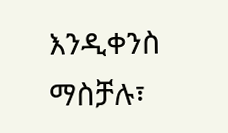እንዲቀንስ ማስቻሉ፣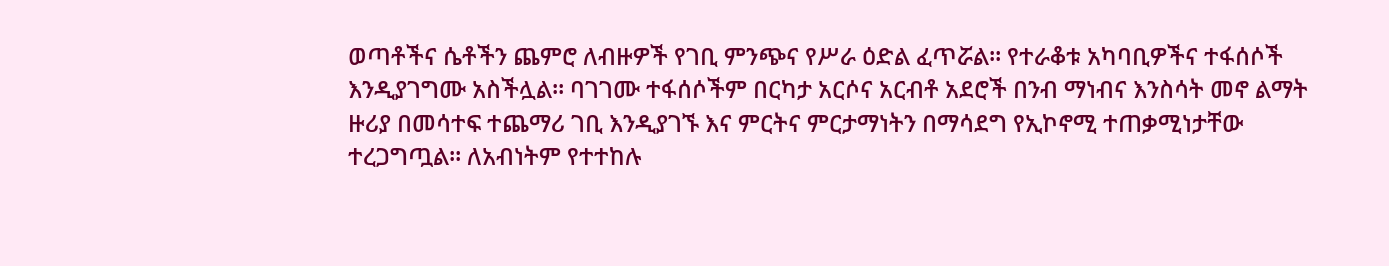ወጣቶችና ሴቶችን ጨምሮ ለብዙዎች የገቢ ምንጭና የሥራ ዕድል ፈጥሯል። የተራቆቱ አካባቢዎችና ተፋሰሶች እንዲያገግሙ አስችሏል። ባገገሙ ተፋሰሶችም በርካታ አርሶና አርብቶ አደሮች በንብ ማነብና እንስሳት መኖ ልማት ዙሪያ በመሳተፍ ተጨማሪ ገቢ እንዲያገኙ እና ምርትና ምርታማነትን በማሳደግ የኢኮኖሚ ተጠቃሚነታቸው ተረጋግጧል። ለአብነትም የተተከሉ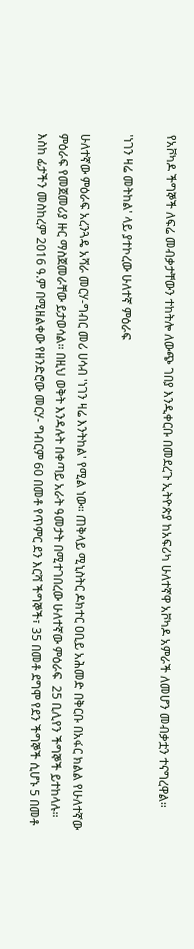የአቮካዶ ችግኞች ለፍሬ መብቃታቸውን ተከትሎ ለውጭ ገበያ እንዲቀርቡ በመደረጉ ኢትዮጵያ ከአፍሪካ ሁለተኛዋ አቮካዶ አምራች ለመሆን መብቃቷን ተናግረዋል።

'ነገን ዛሬ መትከል' ላይ ያተኮረው ሁለተኛ ምዕራፍ

ሁለተኛው ምዕራፍ አረንጓዴ አሻራ መርሃ-ግብር መሪ ሀሳብ 'ነገን ዛሬ እንትከል' የሚል ነው። ጠቅላይ ሚኒስትር ዶክተር ዐቢይ አሕመድ በቅርቡ በአፋር ክልል የሁለተኛው ምዕራፍ የመጀመሪያ ዙር ማስጀመራቸው ይታወሳል። በዚህ ወቅት እንዳሉት በቀጣይ አራት ዓመታት በሚተገበረው ሁለተኛው ምዕራፍ  25 ቢሊየን ችግኞች ይተከላሉ። እስከ ፊታችን መስከረም 2016 ዓ.ም በሚዘልቀው የዘንድሮው መርሃ- ግብርም 60 በመቶ የጥምር ደን እርሻ ችግኞች፣ 35 በመቶ ደግሞ የደን ችግኞች ሲሆኑ 5 በመቶ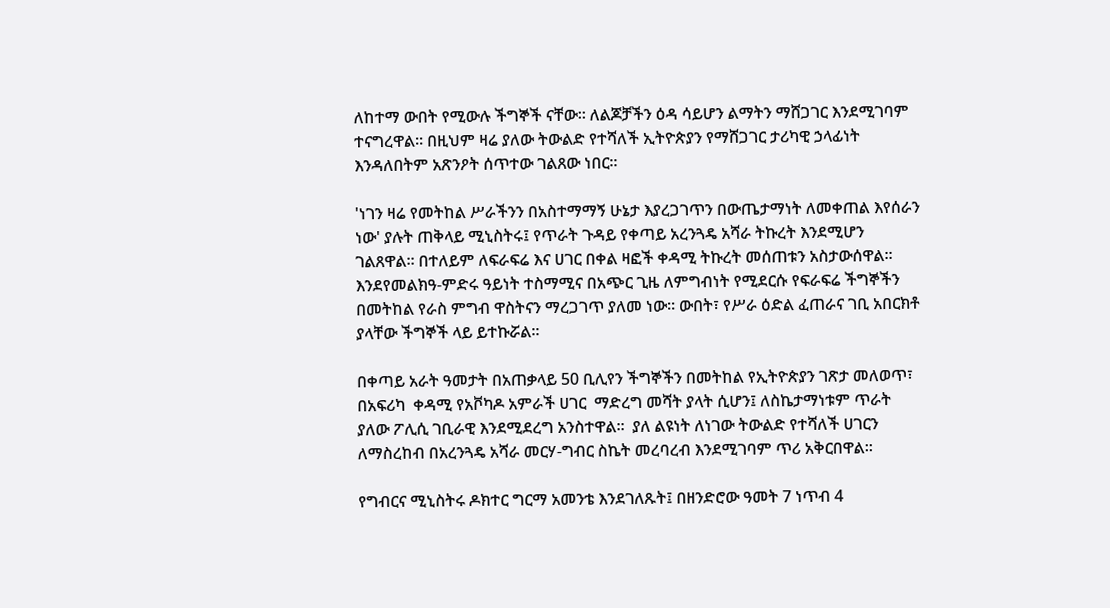ለከተማ ውበት የሚውሉ ችግኞች ናቸው። ለልጆቻችን ዕዳ ሳይሆን ልማትን ማሸጋገር እንደሚገባም ተናግረዋል። በዚህም ዛሬ ያለው ትውልድ የተሻለች ኢትዮጵያን የማሸጋገር ታሪካዊ ኃላፊነት እንዳለበትም አጽንዖት ሰጥተው ገልጸው ነበር።

'ነገን ዛሬ የመትከል ሥራችንን በአስተማማኝ ሁኔታ እያረጋገጥን በውጤታማነት ለመቀጠል እየሰራን ነው' ያሉት ጠቅላይ ሚኒስትሩ፤ የጥራት ጉዳይ የቀጣይ አረንጓዴ አሻራ ትኩረት እንደሚሆን ገልጸዋል። በተለይም ለፍራፍሬ እና ሀገር በቀል ዛፎች ቀዳሚ ትኩረት መሰጠቱን አስታውሰዋል። እንደየመልክዓ-ምድሩ ዓይነት ተስማሚና በአጭር ጊዜ ለምግብነት የሚደርሱ የፍራፍሬ ችግኞችን በመትከል የራስ ምግብ ዋስትናን ማረጋገጥ ያለመ ነው። ውበት፣ የሥራ ዕድል ፈጠራና ገቢ አበርክቶ ያላቸው ችግኞች ላይ ይተኩሯል።

በቀጣይ አራት ዓመታት በአጠቃላይ 50 ቢሊየን ችግኞችን በመትከል የኢትዮጵያን ገጽታ መለወጥ፣ በአፍሪካ  ቀዳሚ የአቮካዶ አምራች ሀገር  ማድረግ መሻት ያላት ሲሆን፤ ለስኬታማነቱም ጥራት ያለው ፖሊሲ ገቢራዊ እንደሚደረግ አንስተዋል።  ያለ ልዩነት ለነገው ትውልድ የተሻለች ሀገርን ለማስረከብ በአረንጓዴ አሻራ መርሃ-ግብር ስኬት መረባረብ እንደሚገባም ጥሪ አቅርበዋል።

የግብርና ሚኒስትሩ ዶክተር ግርማ አመንቴ እንደገለጹት፤ በዘንድሮው ዓመት 7 ነጥብ 4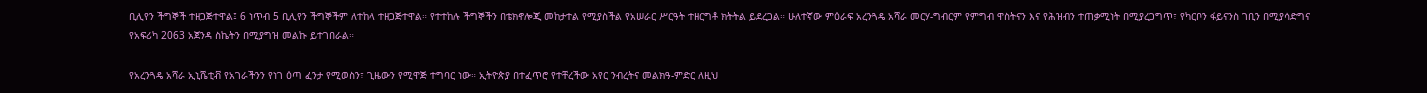ቢሊየን ችግኞች ተዘጋጅተዋል፤ 6 ነጥብ 5 ቢሊየን ችግኞችም ለተከላ ተዘጋጅተዋል። የተተከሉ ችግኞችን በቴክኖሎጂ መከታተል የሚያስችል የአሠራር ሥርዓት ተዘርግቶ ክትትል ይደረጋል። ሁለተኛው ምዕራፍ አረንጓዴ አሻራ መርሃ-ግብርም የምግብ ዋስትናን እና የሕዝብን ተጠቃሚነት በሚያረጋግጥ፣ የካርቦን ፋይናንስ ገቢን በሚያሳድግና የአፍሪካ 2063 አጀንዳ ስኬትን በሚያግዝ መልኩ ይተገበራል።

የአረንጓዴ አሻራ ኢኒሼቲቭ የአገራችንን የነገ ዕጣ ፈንታ የሚወስን፣ ጊዜውን የሚዋጅ ተግባር ነው። ኢትዮጵያ በተፈጥሮ የተቸረችው አየር ንብረትና መልክዓ-ምድር ለዚህ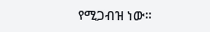የሚጋብዝ ነው።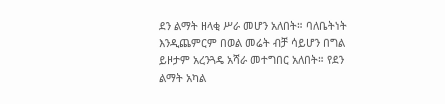ደን ልማት ዘላቂ ሥራ መሆን አለበት። ባለቤትነት እንዲጨምርም በወል መሬት ብቻ ሳይሆን በግል ይዞታም አረንጓዴ አሻራ መተግበር አለበት። የደን ልማት አካል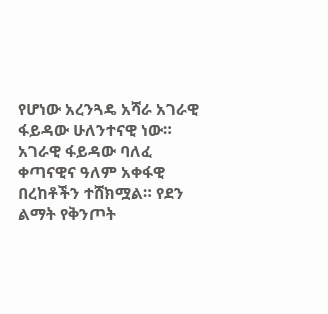የሆነው አረንጓዴ አሻራ አገራዊ ፋይዳው ሁለንተናዊ ነው። አገራዊ ፋይዳው ባለፈ ቀጣናዊና ዓለም አቀፋዊ በረከቶችን ተሸክሟል። የደን ልማት የቅንጦት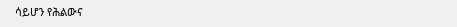ሳይሆን የሕልውና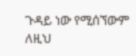ጉዳይ ነው የሚሰኘውም ለዚህ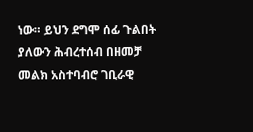ነው። ይህን ደግሞ ሰፊ ጉልበት ያለውን ሕብረተሰብ በዘመቻ መልክ አስተባብሮ ገቢራዊ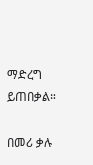ማድረግ ይጠበቃል።

በመሪ ቃሉ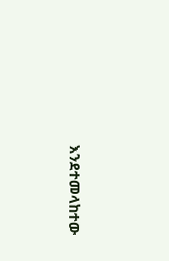እንደተመላከተው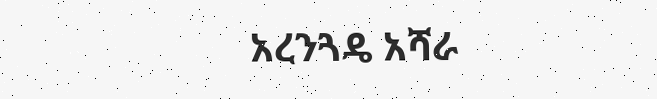አረንጓዴ አሻራ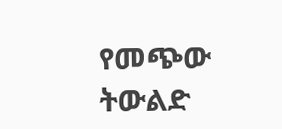የመጭው ትውልድ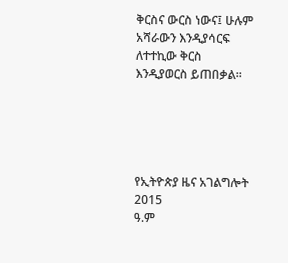ቅርስና ውርስ ነውና፤ ሁሉም አሻራውን እንዲያሳርፍ ለተተኪው ቅርስ እንዲያወርስ ይጠበቃል።





የኢትዮጵያ ዜና አገልግሎት
2015
ዓ.ም